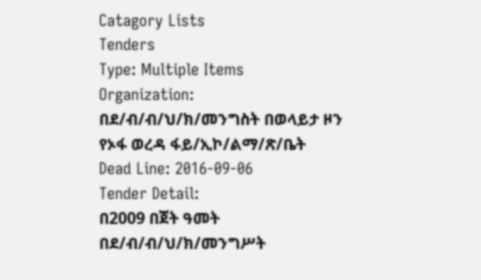Catagory Lists
Tenders
Type: Multiple Items
Organization: በደ/ብ/ብ/ህ/ክ/መንግስት በወላይታ ዞን የኦፋ ወረዳ ፋይ/ኢኮ/ልማ/ጽ/ቤት
Dead Line: 2016-09-06
Tender Detail:
በ2009 በጀት ዓመት በደ/ብ/ብ/ህ/ክ/መንግሥት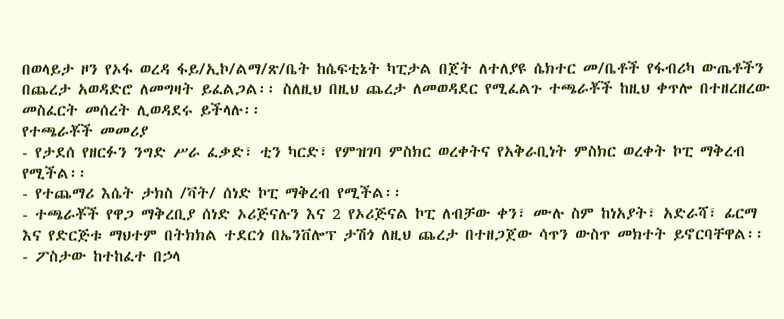በወላይታ ዞን የኦፋ ወረዳ ፋይ/ኢኮ/ልማ/ጽ/ቤት ከሴፍቲኔት ካፒታል በጀት ለተለያዩ ሴክተር መ/ቤቶች የፋብሪካ ውጤቶችን በጨረታ አወዳድሮ ለመግዛት ይፈልጋል፡፡ ስለዚህ በዚህ ጨረታ ለመወዳደር የሚፈልጉ ተጫራቾች ከዚህ ቀጥሎ በተዘረዘረው መስፈርት መሰረት ሊወዳደሩ ይችላሉ፡፡
የተጫራቾች መመሪያ
- የታደሰ የዘርፉን ንግድ ሥራ ፈቃድ፣ ቲን ካርድ፣ የምዝገባ ምስክር ወረቀትና የአቅራቢነት ምስክር ወረቀት ኮፒ ማቅረብ የሚችል፡፡
- የተጨማሪ እሴት ታክስ /ቫት/ ሰነድ ኮፒ ማቅረብ የሚችል፡፡
- ተጫራቾች የዋጋ ማቅረቢያ ሰነድ ኦሪጅናሉን እና 2 የኦሪጅናል ኮፒ ለብቻው ቀን፣ ሙሉ ስም ከነአያት፣ አድራሻ፣ ፊርማ እና የድርጅቱ ማህተም በትክክል ተደርጎ በኤንቨሎፕ ታሽጎ ለዚህ ጨረታ በተዘጋጀው ሳጥን ውስጥ መክተት ይኖርባቸዋል፡፡
- ፖስታው ከተከፈተ በኃላ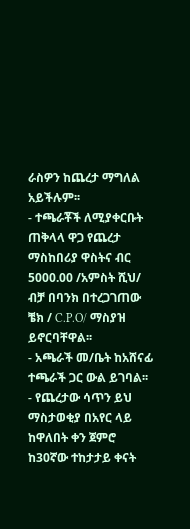ራስዎን ከጨረታ ማግለል አይችሉም፡፡
- ተጫራቾች ለሚያቀርቡት ጠቅላላ ዋጋ የጨረታ ማስከበሪያ ዋስትና ብር 5000.00 /አምስት ሺህ/ ብቻ በባንክ በተረጋገጠው ቼክ / C.P.O/ ማስያዝ ይኖርባቸዋል፡፡
- አጫራች መ/ቤት ከአሸናፊ ተጫራች ጋር ውል ይገባል፡፡
- የጨረታው ሳጥን ይህ ማስታወቂያ በአየር ላይ ከዋለበት ቀን ጀምሮ ከ30ኛው ተከታታይ ቀናት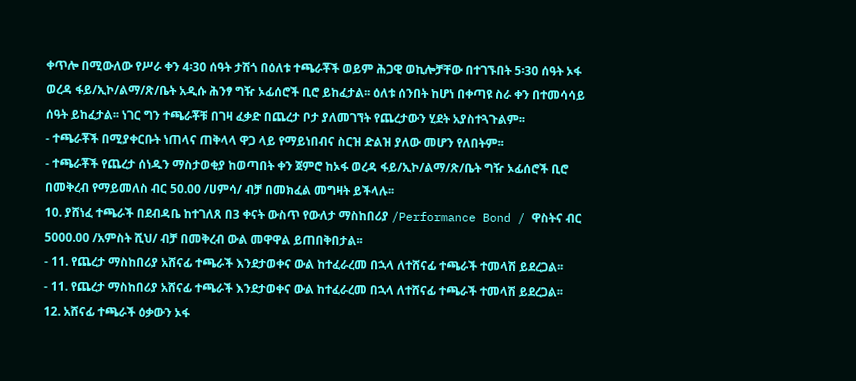ቀጥሎ በሚውለው የሥራ ቀን 4፡30 ሰዓት ታሽጎ በዕለቱ ተጫራቾች ወይም ሕጋዊ ወኪሎቻቸው በተገኙበት 5፡30 ሰዓት ኦፋ ወረዳ ፋይ/ኢኮ/ልማ/ጽ/ቤት አዲሱ ሕንፃ ግዥ ኦፊሰሮች ቢሮ ይከፈታል፡፡ ዕለቱ ሰንበት ከሆነ በቀጣዩ ስራ ቀን በተመሳሳይ ሰዓት ይከፈታል፡፡ ነገር ግን ተጫራቾቹ በገዛ ፈቃድ በጨረታ ቦታ ያለመገኘት የጨረታውን ሂደት አያስተጓጉልም፡፡
- ተጫራቾች በሚያቀርቡት ነጠላና ጠቅላላ ዋጋ ላይ የማይነበብና ስርዝ ድልዝ ያለው መሆን የለበትም፡፡
- ተጫራቾች የጨረታ ሰነዱን ማስታወቂያ ከወጣበት ቀን ጀምሮ ከኦፋ ወረዳ ፋይ/ኢኮ/ልማ/ጽ/ቤት ግዥ ኦፊሰሮች ቢሮ በመቅረብ የማይመለስ ብር 50.00 /ሀምሳ/ ብቻ በመክፈል መግዛት ይችላሉ፡፡
10. ያሸነፈ ተጫራች በደብዳቤ ከተገለጸ በ3 ቀናት ውስጥ የውለታ ማስከበሪያ /Performance Bond / ዋስትና ብር 5000.00 /አምስት ሺህ/ ብቻ በመቅረብ ውል መዋዋል ይጠበቅበታል፡፡
- 11. የጨረታ ማስከበሪያ አሸናፊ ተጫራች እንደታወቀና ውል ከተፈራረመ በኋላ ለተሸናፊ ተጫራች ተመላሽ ይደረጋል፡፡
- 11. የጨረታ ማስከበሪያ አሸናፊ ተጫራች እንደታወቀና ውል ከተፈራረመ በኋላ ለተሸናፊ ተጫራች ተመላሽ ይደረጋል፡፡
12. አሸናፊ ተጫራች ዕቃውን ኦፋ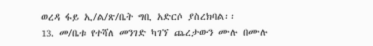ወረዳ ፋይ ኢ/ል/ጽ/ቤት ግቢ አድርሶ ያስረክባል፡፡
13. መ/ቤቱ የተሻለ መንገድ ካገኘ ጨረታውን ሙሉ በሙሉ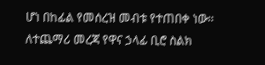ሆነ በከፊል የመሰረዝ መብቱ የተጠበቀ ነው፡፡
ለተጨማሪ መረጃ የዋና ኃላፊ ቢሮ ስልክ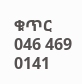ቁጥር 046 469 0141